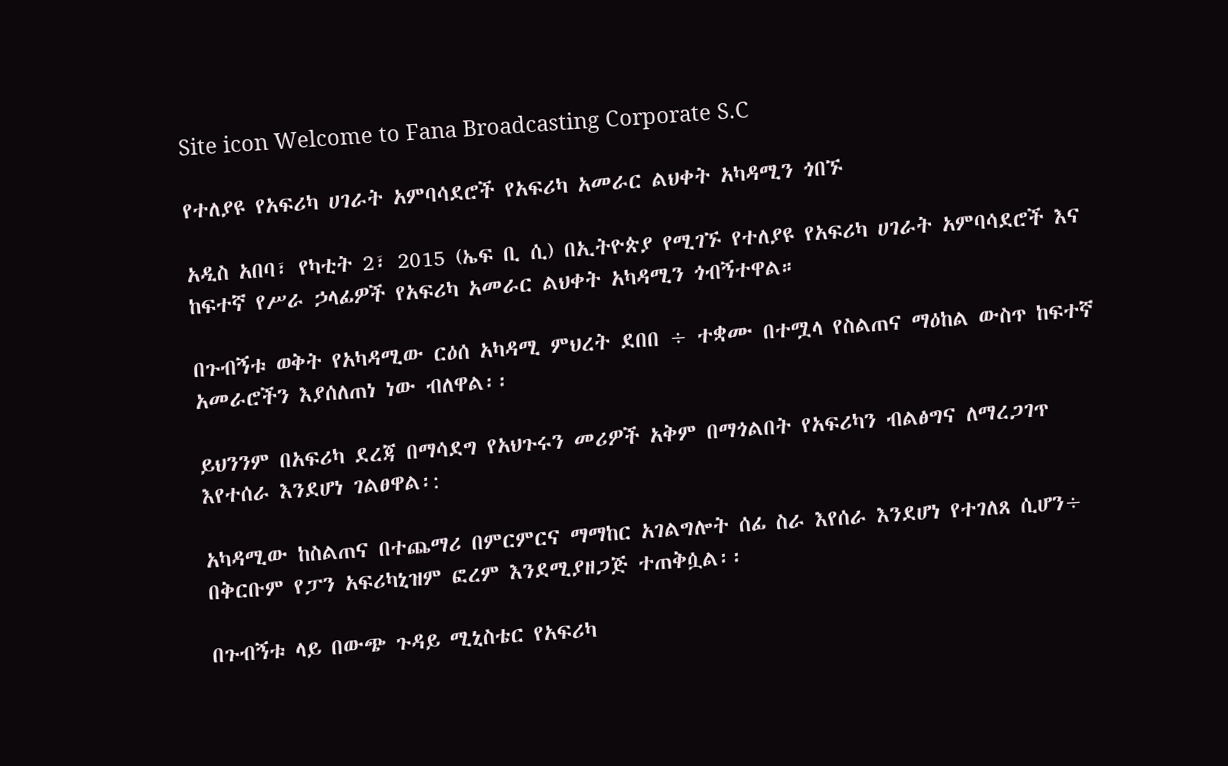Site icon Welcome to Fana Broadcasting Corporate S.C

የተለያዩ የአፍሪካ ሀገራት አምባሳደሮች የአፍሪካ አመራር ልህቀት አካዳሚን ጎበኙ

አዲስ አበባ፣ የካቲት 2፣ 2015 (ኤፍ ቢ ሲ) በኢትዮጵያ የሚገኙ የተለያዩ የአፍሪካ ሀገራት አምባሳደሮች እና ከፍተኛ የሥራ ኃላፊዎች የአፍሪካ አመራር ልህቀት አካዳሚን ጎብኝተዋል።

በጉብኝቱ ወቅት የአካዳሚው ርዕሰ አካዳሚ ምህረት ደበበ ÷ ተቋሙ በተሟላ የስልጠና ማዕከል ውስጥ ከፍተኛ አመራሮችን እያሰለጠነ ነው ብለዋል፡፡

ይህንንም በአፍሪካ ደረጃ በማሳደግ የአህጉሩን መሪዎች አቅም በማጎልበት የአፍሪካን ብልፅግና ለማረጋገጥ እየተሰራ እንደሆነ ገልፀዋል፡:

አካዳሚው ከስልጠና በተጨማሪ በምርምርና ማማከር አገልግሎት ሰፊ ስራ እየሰራ እንደሆነ የተገለጸ ሲሆን÷ በቅርቡም የፓን አፍሪካኒዝም ፎረም እንደሚያዘጋጅ ተጠቅሷል፡፡

በጉብኝቱ ላይ በውጭ ጉዳይ ሚኒስቴር የአፍሪካ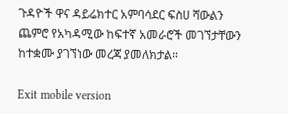ጉዳዮች ዋና ዳይሬክተር አምባሳደር ፍስሀ ሻውልን ጨምሮ የአካዳሚው ከፍተኛ አመራሮች መገኘታቸውን ከተቋሙ ያገኘነው መረጃ ያመለክታል።

Exit mobile version